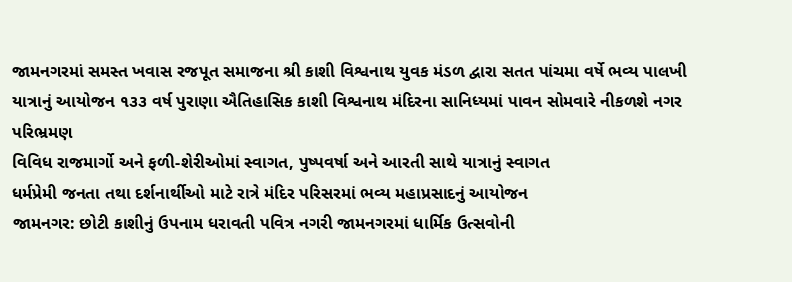જામનગરમાં સમસ્ત ખવાસ રજપૂત સમાજના શ્રી કાશી વિશ્વનાથ યુવક મંડળ દ્વારા સતત પાંચમા વર્ષે ભવ્ય પાલખી યાત્રાનું આયોજન ૧૩૩ વર્ષ પુરાણા ઐતિહાસિક કાશી વિશ્વનાથ મંદિરના સાનિધ્યમાં પાવન સોમવારે નીકળશે નગર પરિભ્રમણ
વિવિધ રાજમાર્ગો અને ફળી-શેરીઓમાં સ્વાગત, પુષ્પવર્ષા અને આરતી સાથે યાત્રાનું સ્વાગત
ધર્મપ્રેમી જનતા તથા દર્શનાર્થીઓ માટે રાત્રે મંદિર પરિસરમાં ભવ્ય મહાપ્રસાદનું આયોજન
જામનગર: છોટી કાશીનું ઉપનામ ધરાવતી પવિત્ર નગરી જામનગરમાં ધાર્મિક ઉત્સવોની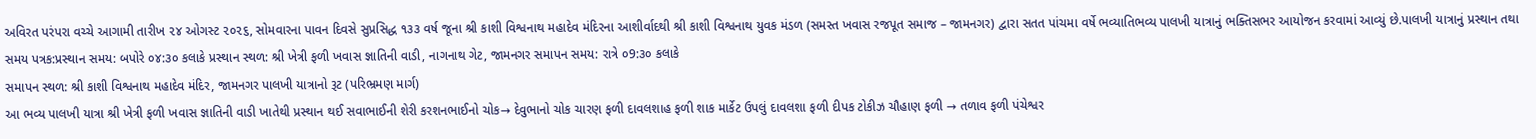અવિરત પરંપરા વચ્ચે આગામી તારીખ ૨૪ ઓગસ્ટ ૨૦૨૬, સોમવારના પાવન દિવસે સુપ્રસિદ્ધ ૧૩૩ વર્ષ જૂના શ્રી કાશી વિશ્વનાથ મહાદેવ મંદિરના આશીર્વાદથી શ્રી કાશી વિશ્વનાથ યુવક મંડળ (સમસ્ત ખવાસ રજપૂત સમાજ – જામનગર) દ્વારા સતત પાંચમા વર્ષે ભવ્યાતિભવ્ય પાલખી યાત્રાનું ભક્તિસભર આયોજન કરવામાં આવ્યું છે.પાલખી યાત્રાનું પ્રસ્થાન તથા સમય પત્રક:પ્રસ્થાન સમય: બપોરે ૦૪:૩૦ કલાકે પ્રસ્થાન સ્થળ: શ્રી ખેત્રી ફળી ખવાસ જ્ઞાતિની વાડી, નાગનાથ ગેટ, જામનગર સમાપન સમય: રાત્રે ૦9:૩૦ કલાકે
સમાપન સ્થળ: શ્રી કાશી વિશ્વનાથ મહાદેવ મંદિર, જામનગર પાલખી યાત્રાનો રૂટ (પરિભ્રમણ માર્ગ)
આ ભવ્ય પાલખી યાત્રા શ્રી ખેત્રી ફળી ખવાસ જ્ઞાતિની વાડી ખાતેથી પ્રસ્થાન થઈ સવાભાઈની શેરી કરશનભાઈનો ચોક→ દેવુભાનો ચોક ચારણ ફળી દાવલશાહ ફળી શાક માર્કેટ ઉપલું દાવલશા ફળી દીપક ટોકીઝ ચૌહાણ ફળી → તળાવ ફળી પંચેશ્વર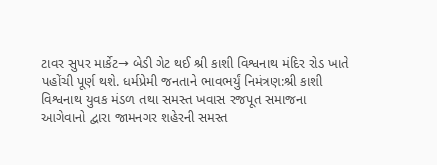ટાવર સુપર માર્કેટ→ બેડી ગેટ થઈ શ્રી કાશી વિશ્વનાથ મંદિર રોડ ખાતે પહોંચી પૂર્ણ થશે. ધર્મપ્રેમી જનતાને ભાવભર્યું નિમંત્રણ:શ્રી કાશી વિશ્વનાથ યુવક મંડળ તથા સમસ્ત ખવાસ રજપૂત સમાજના આગેવાનો દ્વારા જામનગર શહેરની સમસ્ત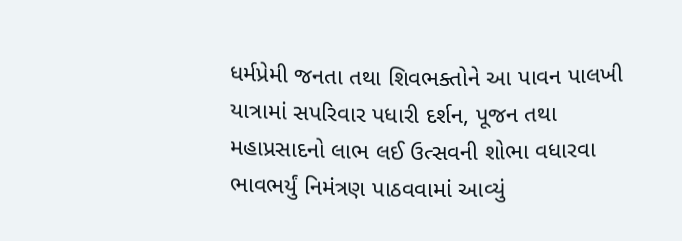ધર્મપ્રેમી જનતા તથા શિવભક્તોને આ પાવન પાલખી યાત્રામાં સપરિવાર પધારી દર્શન, પૂજન તથા મહાપ્રસાદનો લાભ લઈ ઉત્સવની શોભા વધારવા ભાવભર્યું નિમંત્રણ પાઠવવામાં આવ્યું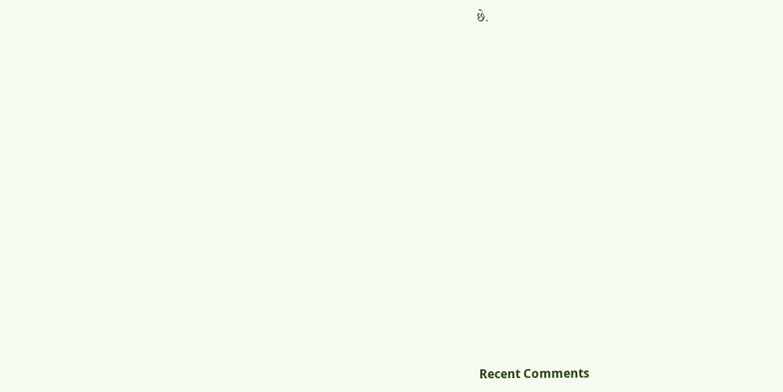છે.


















Recent Comments